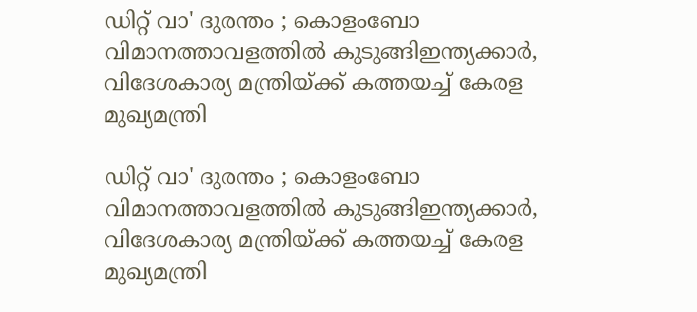ഡിറ്റ് വാ' ദുരന്തം ; കൊളംബോ വിമാനത്താവളത്തിൽ കുടുങ്ങിഇന്ത്യക്കാർ, വിദേശകാര്യ മന്ത്രിയ്‌ക്ക് കത്തയച്ച് കേരള മുഖ്യമന്ത്രി

ഡിറ്റ് വാ' ദുരന്തം ; കൊളംബോ വിമാനത്താവളത്തിൽ കുടുങ്ങിഇന്ത്യക്കാർ, വിദേശകാര്യ മന്ത്രിയ്‌ക്ക് കത്തയച്ച് കേരള മുഖ്യമന്ത്രി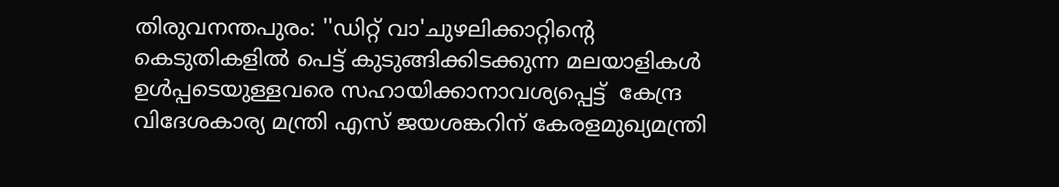തിരുവനന്തപുരം: ''ഡിറ്റ് വാ'ചുഴലിക്കാറ്റിന്റെ കെടുതികളിൽ പെട്ട് കുടുങ്ങിക്കിടക്കുന്ന മലയാളികൾ ഉൾപ്പടെയുള്ളവരെ സഹായിക്കാനാവശ്യപ്പെട്ട്  കേന്ദ്ര വിദേശകാര്യ മന്ത്രി എസ് ജയശങ്കറിന്‌ കേരളമുഖ്യമന്ത്രി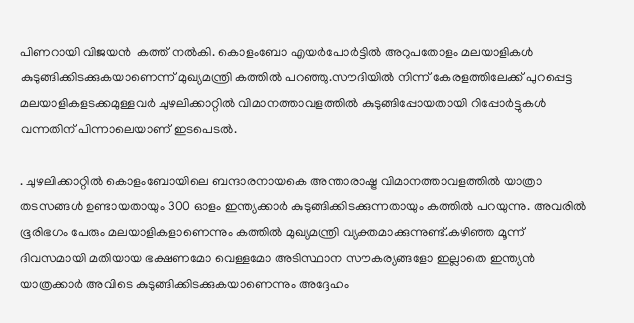പിണറായി വിജയൻ  കത്ത് നൽകി. കൊളംബോ എയർപോർട്ടിൽ അറുപതോളം മലയാളികൾ കുടുങ്ങിക്കിടക്കുകയാണെന്ന് മുഖ്യമന്ത്രി കത്തിൽ പറഞ്ഞു.സൗദിയിൽ നിന്ന് കേരളത്തിലേക്ക് പുറപ്പെട്ട മലയാളികളടക്കമുള്ളവർ ചുഴലിക്കാറ്റിൽ വിമാനത്താവളത്തിൽ കുടുങ്ങിപ്പോയതായി റിപ്പോർട്ടുകൾ വന്നതിന് പിന്നാലെയാണ് ഇടപെടൽ.

. ചുഴലിക്കാറ്റില്‍ കൊളംബോയിലെ ബന്ദാരനായകെ അന്താരാഷ്ട്ര വിമാനത്താവളത്തിൽ യാത്രാ തടസങ്ങള്‍ ഉണ്ടായതായും 300 ഓളം ഇന്ത്യക്കാർ കുടുങ്ങിക്കിടക്കുന്നതായും കത്തിൽ പറയുന്നു. അവരിൽ ഭൂരിഭഗം പേരും മലയാളികളാണെന്നും കത്തിൽ മുഖ്യമന്ത്രി വ്യക്തമാക്കുന്നുണ്ട്.കഴിഞ്ഞ മൂന്ന് ദിവസമായി മതിയായ ഭക്ഷണമോ വെള്ളമോ അടിസ്ഥാന സൗകര്യങ്ങളോ ഇല്ലാതെ ഇന്ത്യൻ യാത്രക്കാർ അവിടെ കുടുങ്ങിക്കിടക്കുകയാണെന്നും അദ്ദേഹം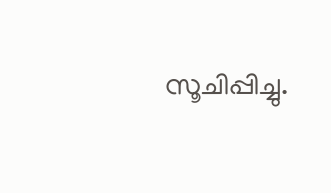സൂചിപ്പിച്ചു.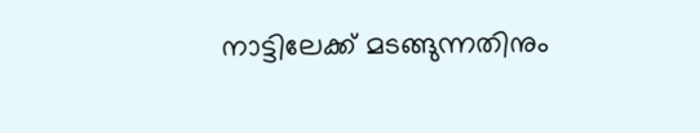നാട്ടിലേക്ക് മടങ്ങുന്നതിനും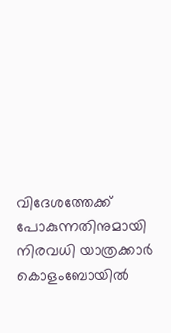വിദേശത്തേക്ക് പോകുന്നതിനുമായി നിരവധി യാത്രക്കാർ കൊളംബോയിൽ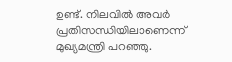ഉണ്ട്. നിലവിൽ അവർ പ്രതിസന്ധിയിലാണെന്ന് മുഖ്യമന്ത്രി പറഞ്ഞു.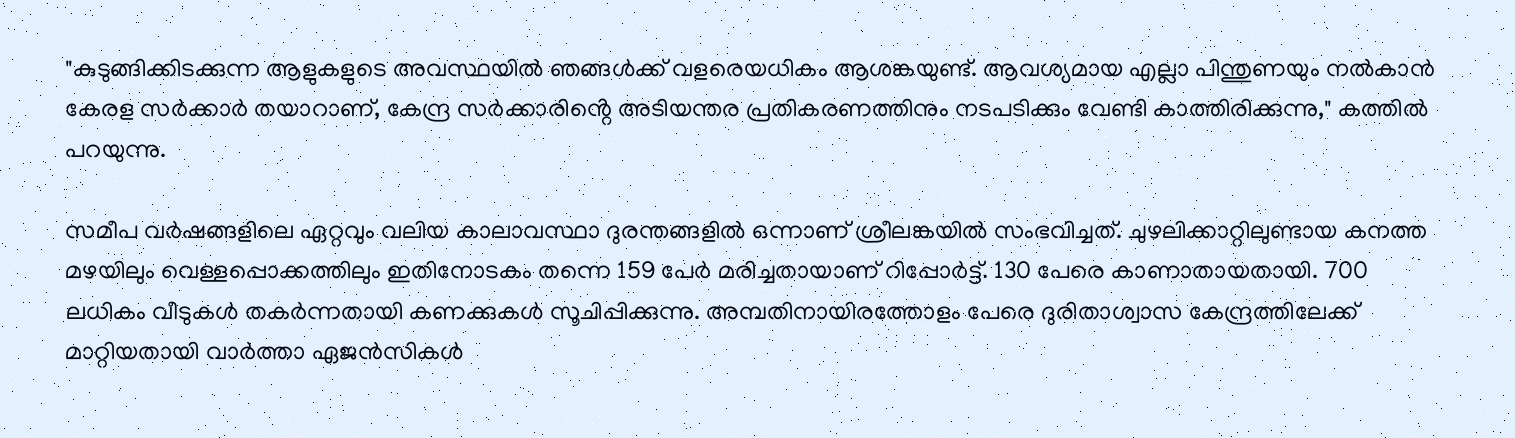"കുടുങ്ങിക്കിടക്കുന്ന ആളുകളുടെ അവസ്ഥയിൽ ഞങ്ങൾക്ക് വളരെയധികം ആശങ്കയുണ്ട്. ആവശ്യമായ എല്ലാ പിന്തുണയും നൽകാൻ കേരള സർക്കാർ തയാറാണ്, കേന്ദ്ര സർക്കാരിൻ്റെ അടിയന്തര പ്രതികരണത്തിനും നടപടിക്കും വേണ്ടി കാത്തിരിക്കുന്നു," കത്തിൽ പറയുന്നു.

സമീപ വർഷങ്ങളിലെ ഏറ്റവും വലിയ കാലാവസ്ഥാ ദുരന്തങ്ങളിൽ ഒന്നാണ് ശ്രീലങ്കയിൽ സംഭവിച്ചത്. ചുഴലിക്കാറ്റിലുണ്ടായ കനത്ത മഴയിലും വെള്ളപ്പൊക്കത്തിലും ഇതിനോടകം തന്നെ 159 പേർ മരിച്ചതായാണ് റിപ്പോർട്ട്. 130 പേരെ കാണാതായതായി. 700 ലധികം വീടുകൾ തകർന്നതായി കണക്കുകൾ സൂചിപ്പിക്കുന്നു. അമ്പതിനായിരത്തോളം പേരെ ദുരിതാശ്വാസ കേന്ദ്രത്തിലേക്ക് മാറ്റിയതായി വാർത്താ ഏജൻസികൾ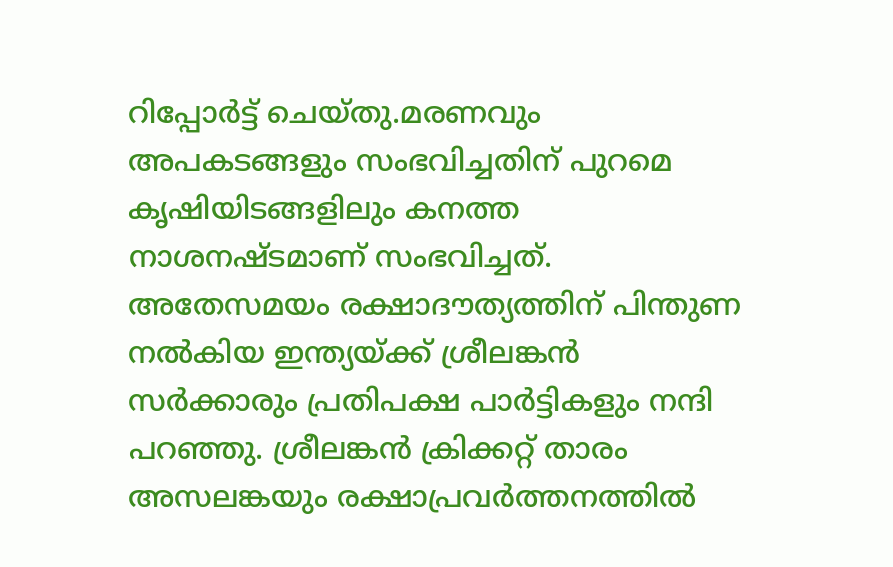റിപ്പോർട്ട് ചെയ്‌തു.മരണവും അപകടങ്ങളും സംഭവിച്ചതിന് പുറമെ കൃഷിയിടങ്ങളിലും കനത്ത നാശനഷ്‌ടമാണ് സംഭവിച്ചത്. അതേസമയം രക്ഷാദൗത്യത്തിന് പിന്തുണ നൽകിയ ഇന്ത്യയ്‌ക്ക് ശ്രീലങ്കൻ സർക്കാരും പ്രതിപക്ഷ പാർട്ടികളും നന്ദി പറഞ്ഞു. ശ്രീലങ്കൻ ക്രിക്കറ്റ് താരം അസലങ്കയും രക്ഷാപ്രവർത്തനത്തിൽ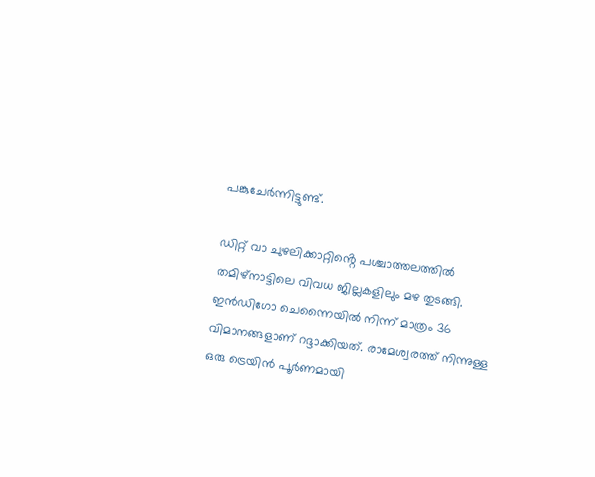പങ്കുചേർന്നിട്ടുണ്ട്.

ഡിറ്റ് വാ ചുഴലിക്കാറ്റിൻ്റെ പശ്ചാത്തലത്തിൽ തമിഴ്‌നാട്ടിലെ വിവധ ജില്ലകളിലും മഴ തുടങ്ങി. ഇൻഡിഗോ ചെന്നൈയിൽ നിന്ന് മാത്രം 36 വിമാനങ്ങളാണ് റദ്ദാക്കിയത്. രാമേശ്വരത്ത് നിന്നുള്ള ഒരു ട്രെയിൻ പൂർണമായി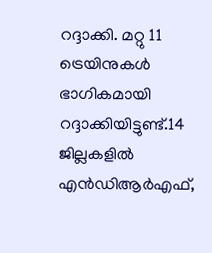റദ്ദാക്കി. മറ്റു 11 ട്രെയിനുകൾ ഭാഗികമായി റദ്ദാക്കിയിട്ടുണ്ട്.14 ജില്ലകളിൽ എൻഡിആർഎഫ്,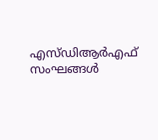എസ്‌ഡിആർഎഫ് സംഘങ്ങൾ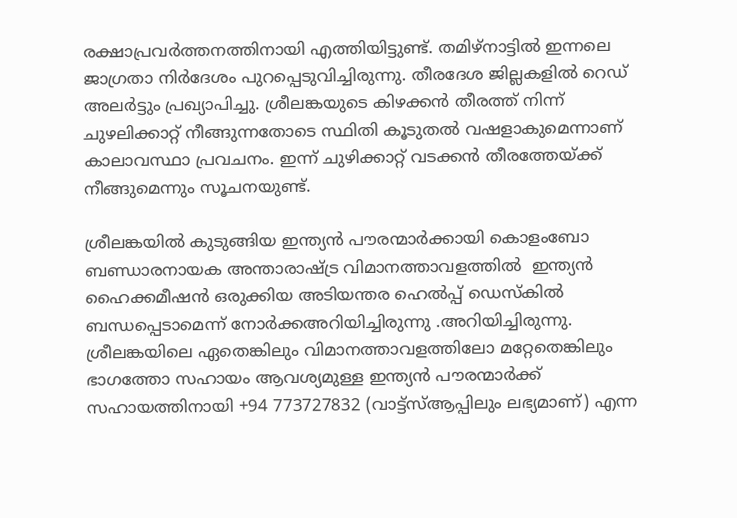രക്ഷാപ്രവർത്തനത്തിനായി എത്തിയിട്ടുണ്ട്. തമിഴ്‌നാട്ടിൽ ഇന്നലെ ജാഗ്രതാ നിര്‍ദേശം പുറപ്പെടുവിച്ചിരുന്നു. തീരദേശ ജില്ലകളില്‍ റെഡ് അലര്‍ട്ടും പ്രഖ്യാപിച്ചു. ശ്രീലങ്കയുടെ കിഴക്കൻ തീരത്ത് നിന്ന് ചുഴലിക്കാറ്റ് നീങ്ങുന്നതോടെ സ്ഥിതി കൂടുതൽ വഷളാകുമെന്നാണ് കാലാവസ്ഥാ പ്രവചനം. ഇന്ന് ചുഴിക്കാറ്റ് വടക്കൻ തീരത്തേയ്‌ക്ക് നീങ്ങുമെന്നും സൂചനയുണ്ട്.

ശ്രീലങ്കയിൽ കുടുങ്ങിയ ഇന്ത്യന്‍ പൗരന്മാര്‍ക്കായി കൊളംബോ ബണ്ഡാരനായക അന്താരാഷ്ട്ര വിമാനത്താവളത്തിൽ  ഇന്ത്യന്‍ ഹൈക്കമീഷന്‍ ഒരുക്കിയ അടിയന്തര ഹെൽപ്പ് ഡെസ്‌കില്‍ ബന്ധപ്പെടാമെന്ന്‌ നോർക്കഅറിയിച്ചിരുന്നു .അറിയിച്ചിരുന്നു. ശ്രീലങ്കയിലെ ഏതെങ്കിലും വിമാനത്താവളത്തിലോ മറ്റേതെങ്കിലും ഭാഗത്തോ സഹായം ആവശ്യമുള്ള ഇന്ത്യന്‍ പൗരന്മാര്‍ക്ക് സഹായത്തിനായി +94 773727832 (വാട്ട്സ്ആപ്പിലും ലഭ്യമാണ്) എന്ന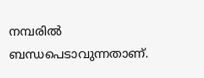നമ്പരിൽ ബന്ധപെടാവുന്നതാണ്.